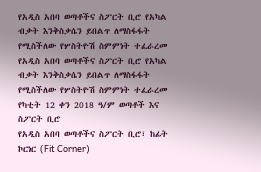የአዲስ አበባ ወጣቶችና ስፖርት ቢሮ የአካል ብቃት እንቅስቃሴን ይበልጥ ለማስፋፋት የሚስችለው የሦስትዮሽ ስምምነት ተፈራረመ
የአዲስ አበባ ወጣቶችና ስፖርት ቢሮ የአካል ብቃት እንቅስቃሴን ይበልጥ ለማስፋፋት የሚስችለው የሦስትዮሽ ስምምነት ተፈራረመ
የካቲት 12 ቀን 2018 ዓ/ም ወጣቶች እና ስፖርት ቢሮ
የአዲስ አበባ ወጣቶችና ስፖርት ቢሮ፣ ከፊት ኮርነር (Fit Corner)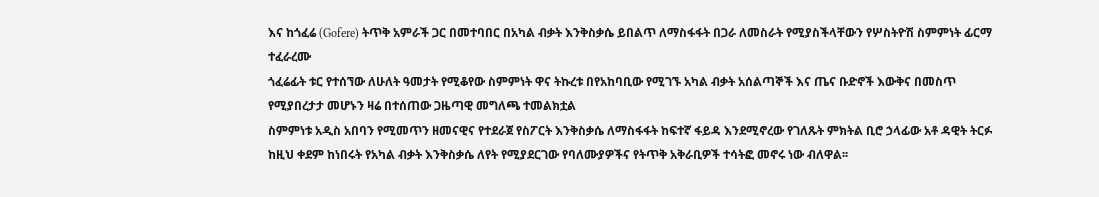እና ከጎፈሬ (Gofere) ትጥቅ አምራች ጋር በመተባበር በአካል ብቃት እንቅስቃሴ ይበልጥ ለማስፋፋት በጋራ ለመስራት የሚያስችላቸውን የሦስትዮሽ ስምምነት ፊርማ ተፈራረሙ
ጎፈሬፊት ቱር የተሰኘው ለሁለት ዓመታት የሚቆየው ስምምነት ዋና ትኩረቱ በየአከባቢው የሚገኙ አካል ብቃት አሰልጣኞች እና ጤና ቡድኖች እውቅና በመስጥ የሚያበረታታ መሆኑን ዛሬ በተሰጠው ጋዜጣዊ መግለጫ ተመልክቷል
ስምምነቱ አዲስ አበባን የሚመጥን ዘመናዊና የተደራጀ የስፖርት እንቅስቃሴ ለማስፋፋት ከፍተኛ ፋይዳ እንደሚኖረው የገለጹት ምክትል ቢሮ ኃላፊው አቶ ዳዊት ትርፉ ከዚህ ቀደም ከነበሩት የአካል ብቃት እንቅስቃሴ ለየት የሚያደርገው የባለሙያዎችና የትጥቅ አቅራቢዎች ተሳትፎ መኖሩ ነው ብለዋል፡፡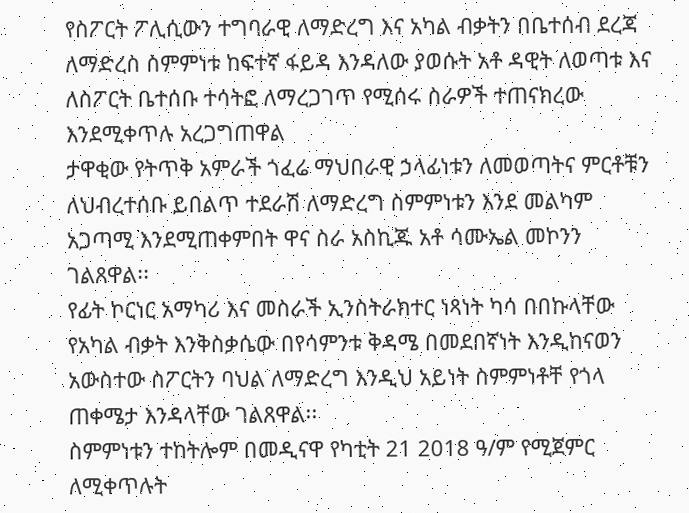የስፖርት ፖሊሲውን ተግባራዊ ለማድረግ እና አካል ብቃትን በቤተሰብ ደረጃ ለማድረስ ስምምነቱ ከፍተኛ ፋይዳ እንዳለው ያወሱት አቶ ዳዊት ለወጣቱ እና ለስፖርት ቤተሰቡ ተሳትፎ ለማረጋገጥ የሚሰሩ ስራዎች ተጠናክረው እንደሚቀጥሉ አረጋግጠዋል
ታዋቂው የትጥቅ አምራች ጎፈሬ ማህበራዊ ኃላፊነቱን ለመወጣትና ምርቶቹን ለህብረተሰቡ ይበልጥ ተደራሽ ለማድረግ ስምምነቱን እንደ መልካም አጋጣሚ እንደሚጠቀምበት ዋና ስራ አስኪጁ አቶ ሳሙኤል መኮንን ገልጸዋል፡፡
የፊት ኮርነር አማካሪ እና መስራች ኢንስትራክተር ነጻነት ካሳ በበኩላቸው የአካል ብቃት እንቅስቃሴው በየሳምንቱ ቅዳሜ በመደበኛነት እንዲከናወን አውስተው ስፖርትን ባህል ለማድረግ እንዲህ አይነት ስምምነቶቸ የጎላ ጠቀሜታ እንዳላቸው ገልጸዋል፡፡
ስምምነቱን ተከትሎም በመዲናዋ የካቲት 21 2018 ዓ/ም የሚጀምር ለሚቀጥሉት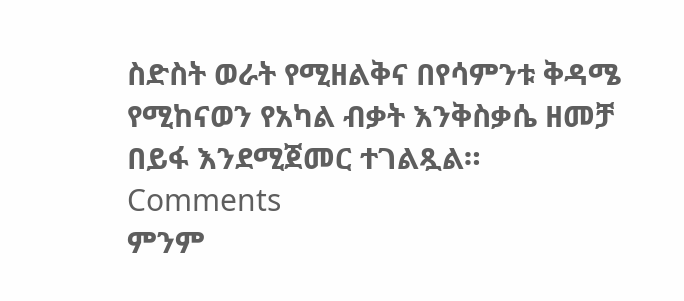ስድስት ወራት የሚዘልቅና በየሳምንቱ ቅዳሜ የሚከናወን የአካል ብቃት እንቅስቃሴ ዘመቻ በይፋ እንደሚጀመር ተገልጿል።
Comments
ምንም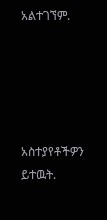አልተገኘም.





አስተያየቶችዎን ይተዉት.